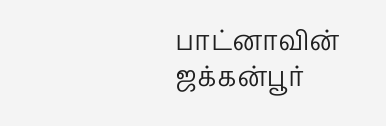பாட்னாவின் ஜக்கன்பூர்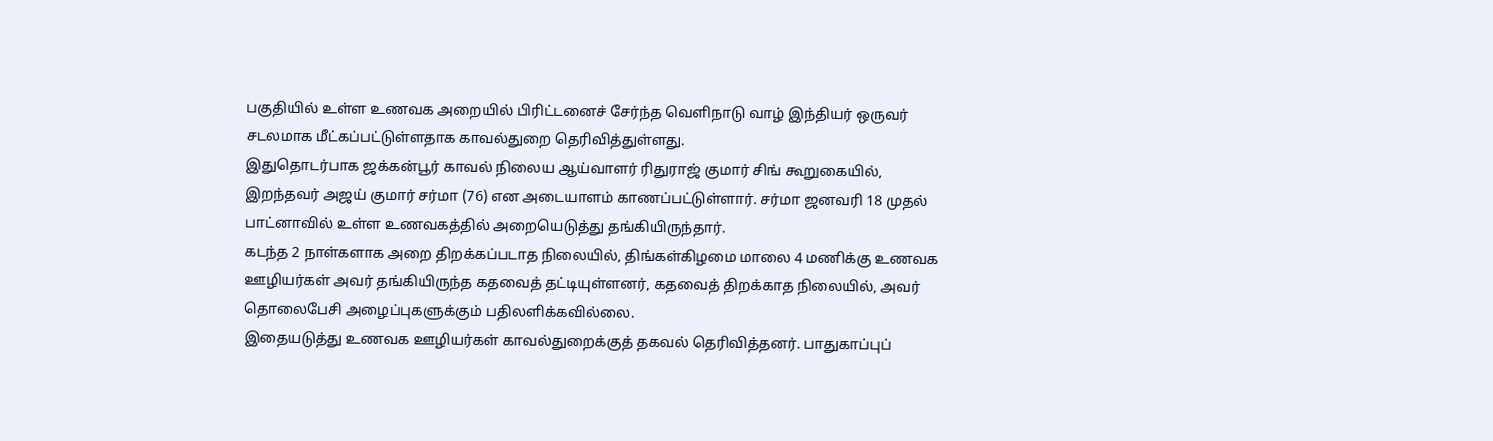பகுதியில் உள்ள உணவக அறையில் பிரிட்டனைச் சேர்ந்த வெளிநாடு வாழ் இந்தியர் ஒருவர் சடலமாக மீட்கப்பட்டுள்ளதாக காவல்துறை தெரிவித்துள்ளது.
இதுதொடர்பாக ஜக்கன்பூர் காவல் நிலைய ஆய்வாளர் ரிதுராஜ் குமார் சிங் கூறுகையில்,
இறந்தவர் அஜய் குமார் சர்மா (76) என அடையாளம் காணப்பட்டுள்ளார். சர்மா ஜனவரி 18 முதல் பாட்னாவில் உள்ள உணவகத்தில் அறையெடுத்து தங்கியிருந்தார்.
கடந்த 2 நாள்களாக அறை திறக்கப்படாத நிலையில், திங்கள்கிழமை மாலை 4 மணிக்கு உணவக ஊழியர்கள் அவர் தங்கியிருந்த கதவைத் தட்டியுள்ளனர், கதவைத் திறக்காத நிலையில், அவர் தொலைபேசி அழைப்புகளுக்கும் பதிலளிக்கவில்லை.
இதையடுத்து உணவக ஊழியர்கள் காவல்துறைக்குத் தகவல் தெரிவித்தனர். பாதுகாப்புப்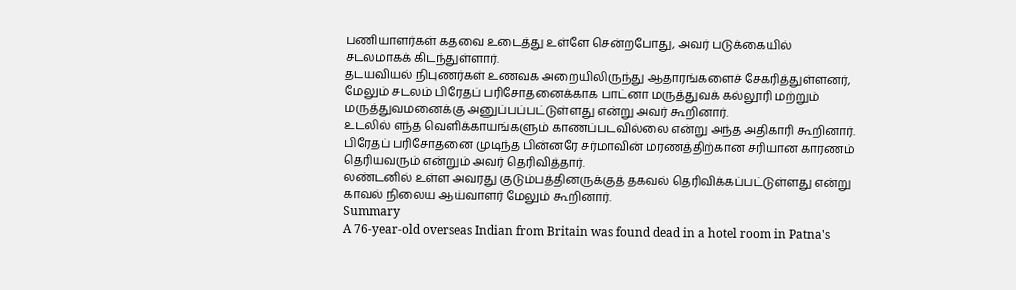பணியாளர்கள் கதவை உடைத்து உள்ளே சென்றபோது, அவர் படுக்கையில் சடலமாகக் கிடந்துள்ளார்.
தடயவியல் நிபுணர்கள் உணவக அறையிலிருந்து ஆதாரங்களைச் சேகரித்துள்ளனர், மேலும் சடலம் பிரேதப் பரிசோதனைக்காக பாட்னா மருத்துவக் கல்லூரி மற்றும் மருத்துவமனைக்கு அனுப்பப்பட்டுள்ளது என்று அவர் கூறினார்.
உடலில் எந்த வெளிக்காயங்களும் காணப்படவில்லை என்று அந்த அதிகாரி கூறினார். பிரேதப் பரிசோதனை முடிந்த பின்னரே சர்மாவின் மரணத்திற்கான சரியான காரணம் தெரியவரும் என்றும் அவர் தெரிவித்தார்.
லண்டனில் உள்ள அவரது குடும்பத்தினருக்குத் தகவல் தெரிவிக்கப்பட்டுள்ளது என்று காவல் நிலைய ஆய்வாளர் மேலும் கூறினார்.
Summary
A 76-year-old overseas Indian from Britain was found dead in a hotel room in Patna's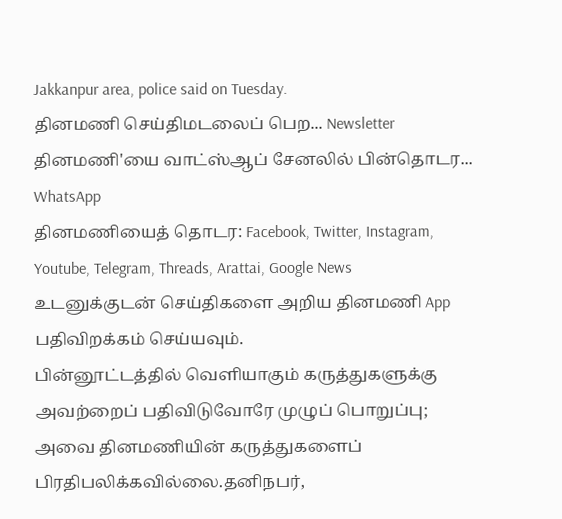Jakkanpur area, police said on Tuesday.
தினமணி செய்திமடலைப் பெற... Newsletter
தினமணி'யை வாட்ஸ்ஆப் சேனலில் பின்தொடர... WhatsApp
தினமணியைத் தொடர: Facebook, Twitter, Instagram, Youtube, Telegram, Threads, Arattai, Google News
உடனுக்குடன் செய்திகளை அறிய தினமணி App பதிவிறக்கம் செய்யவும்.
பின்னூட்டத்தில் வெளியாகும் கருத்துகளுக்கு அவற்றைப் பதிவிடுவோரே முழுப் பொறுப்பு; அவை தினமணியின் கருத்துகளைப் பிரதிபலிக்கவில்லை.தனிநபர்,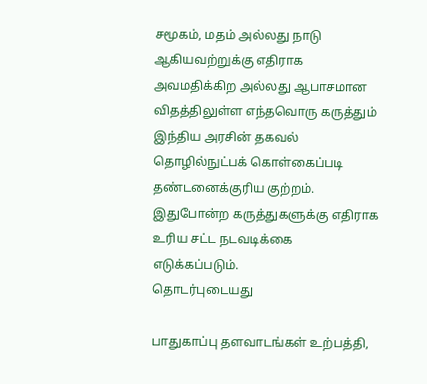சமூகம், மதம் அல்லது நாடு ஆகியவற்றுக்கு எதிராக அவமதிக்கிற அல்லது ஆபாசமான விதத்திலுள்ள எந்தவொரு கருத்தும் இந்திய அரசின் தகவல் தொழில்நுட்பக் கொள்கைப்படி தண்டனைக்குரிய குற்றம். இதுபோன்ற கருத்துகளுக்கு எதிராக உரிய சட்ட நடவடிக்கை எடுக்கப்படும்.
தொடர்புடையது

பாதுகாப்பு தளவாடங்கள் உற்பத்தி,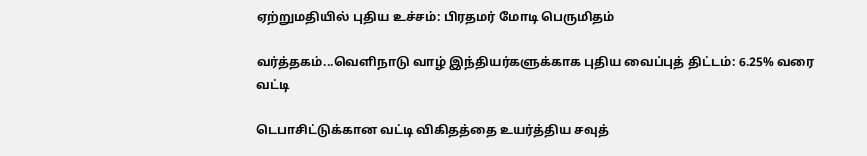ஏற்றுமதியில் புதிய உச்சம்: பிரதமர் மோடி பெருமிதம்

வர்த்தகம்...வெளிநாடு வாழ் இந்தியர்களுக்காக புதிய வைப்புத் திட்டம்: 6.25% வரை வட்டி

டெபாசிட்டுக்கான வட்டி விகிதத்தை உயர்த்திய சவுத்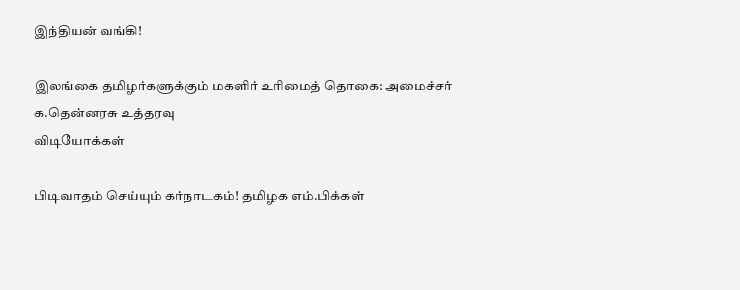இந்தியன் வங்கி!

இலங்கை தமிழர்களுக்கும் மகளிர் உரிமைத் தொகை: அமைச்சர் க.தென்னரசு உத்தரவு
விடியோக்கள்

பிடிவாதம் செய்யும் கர்நாடகம்! தமிழக எம்.பிக்கள்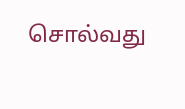சொல்வது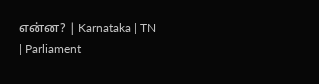என்ன? | Karnataka | TN | Parliament